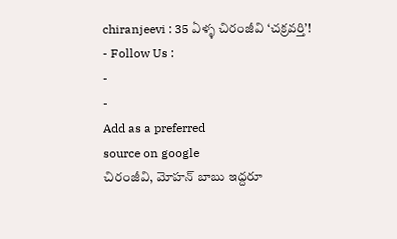chiranjeevi : 35 ఏళ్ళ చిరంజీవి ‘చక్రవర్తి’!
- Follow Us :
-
-
Add as a preferred
source on google
చిరంజీవి, మోహన్ బాబు ఇద్దరూ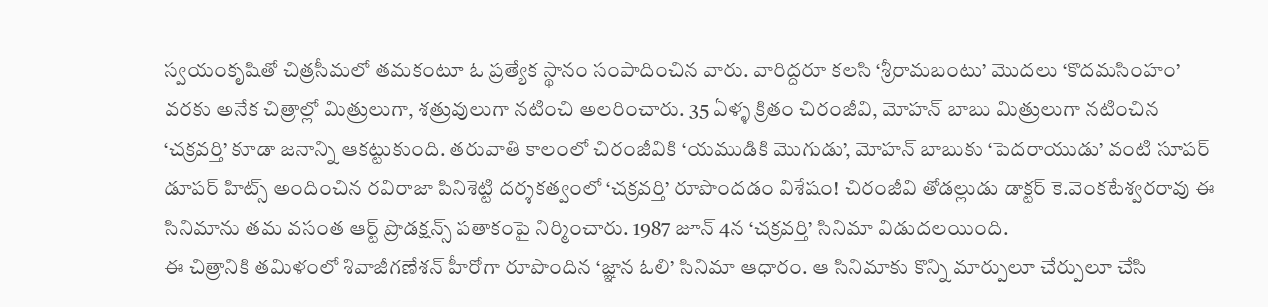స్వయంకృషితో చిత్రసీమలో తమకంటూ ఓ ప్రత్యేక స్థానం సంపాదించిన వారు. వారిద్దరూ కలసి ‘శ్రీరామబంటు’ మొదలు ‘కొదమసింహం’ వరకు అనేక చిత్రాల్లో మిత్రులుగా, శత్రువులుగా నటించి అలరించారు. 35 ఏళ్ళ క్రితం చిరంజీవి, మోహన్ బాబు మిత్రులుగా నటించిన ‘చక్రవర్తి’ కూడా జనాన్ని ఆకట్టుకుంది. తరువాతి కాలంలో చిరంజీవికి ‘యముడికి మొగుడు’, మోహన్ బాబుకు ‘పెదరాయుడు’ వంటి సూపర్ డూపర్ హిట్స్ అందించిన రవిరాజా పినిశెట్టి దర్శకత్వంలో ‘చక్రవర్తి’ రూపొందడం విశేషం! చిరంజీవి తోడల్లుడు డాక్టర్ కె.వెంకటేశ్వరరావు ఈ సినిమాను తమ వసంత ఆర్ట్ ప్రొడక్షన్స్ పతాకంపై నిర్మించారు. 1987 జూన్ 4న ‘చక్రవర్తి’ సినిమా విడుదలయింది.
ఈ చిత్రానికి తమిళంలో శివాజీగణేశన్ హీరోగా రూపొందిన ‘జ్ఞాన ఓలి’ సినిమా ఆధారం. ఆ సినిమాకు కొన్ని మార్పులూ చేర్పులూ చేసి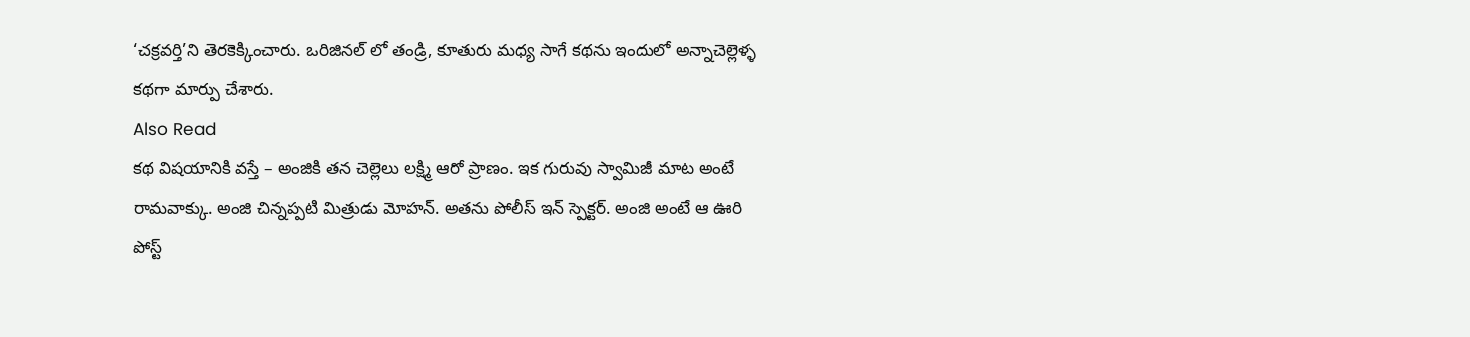‘చక్రవర్తి’ని తెరకెక్కించారు. ఒరిజినల్ లో తండ్రి, కూతురు మధ్య సాగే కథను ఇందులో అన్నాచెల్లెళ్ళ కథగా మార్పు చేశారు.
Also Read
కథ విషయానికి వస్తే – అంజికి తన చెల్లెలు లక్ష్మి ఆరో ప్రాణం. ఇక గురువు స్వామిజీ మాట అంటే రామవాక్కు. అంజి చిన్నప్పటి మిత్రుడు మోహన్. అతను పోలీస్ ఇన్ స్పెక్టర్. అంజి అంటే ఆ ఊరి పోస్ట్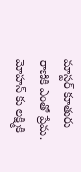మాస్టర్ కూతురు రాణికి ఎంతో ప్రేమ. మోహన్ కు లక్ష్మికి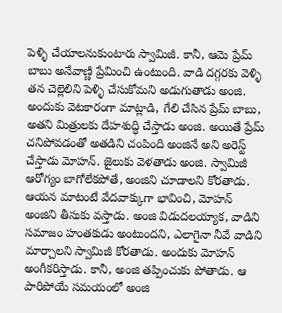పెళ్ళి చేయాలనుకుంటారు స్వామిజీ. కానీ, ఆమె ప్రేమ్ బాబు అనేవాణ్ణి ప్రేమించి ఉంటుంది. వాడి దగ్గరకు వెళ్ళి తన చెల్లెలిని పెళ్ళి చేసుకోమని అడుగుతాడు అంజి. అందుకు వెటకారంగా మాట్లాడి, గేలి చేసిన ప్రేమ్ బాబు, అతని మిత్రులకు దేహశుద్ధి చేస్తాడు అంజి. అయితే ప్రేమ్ చనిపోవడంతో అతడిని చంపింది అంజినే అని అరెస్ట్ చేస్తాడు మోహన్. జైలుకు వెళతాడు అంజి. స్వామిజీ ఆరోగ్యం బాగోలేకపోతే, అంజిని చూడాలని కోరతాడు. ఆయన మాటంటే వేదవాక్కుగా భావించి, మోహన్ అంజిని తీసుకు వస్తాడు. అంజి విడుదలయ్యాక, వాడిని సమాజం హంతకుడు అంటుందని, ఎలాగైనా నీవే వాడిని మార్చాలని స్వామిజీ కోరతాడు. అందుకు మోహన్ అంగీకరిస్తాడు. కానీ, అంజి తప్పించుకు పోతాడు. ఆ పారిపోయే సమయంలో అంజి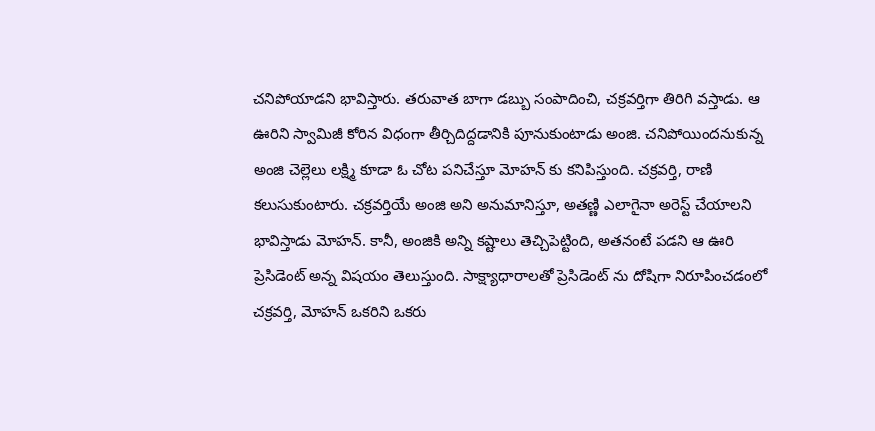చనిపోయాడని భావిస్తారు. తరువాత బాగా డబ్బు సంపాదించి, చక్రవర్తిగా తిరిగి వస్తాడు. ఆ ఊరిని స్వామిజీ కోరిన విధంగా తీర్చిదిద్దడానికి పూనుకుంటాడు అంజి. చనిపోయిందనుకున్న అంజి చెల్లెలు లక్ష్మి కూడా ఓ చోట పనిచేస్తూ మోహన్ కు కనిపిస్తుంది. చక్రవర్తి, రాణి కలుసుకుంటారు. చక్రవర్తియే అంజి అని అనుమానిస్తూ, అతణ్ణి ఎలాగైనా అరెస్ట్ చేయాలని భావిస్తాడు మోహన్. కానీ, అంజికి అన్ని కష్టాలు తెచ్చిపెట్టింది, అతనంటే పడని ఆ ఊరి ప్రెసిడెంట్ అన్న విషయం తెలుస్తుంది. సాక్ష్యాధారాలతో ప్రెసిడెంట్ ను దోషిగా నిరూపించడంలో చక్రవర్తి, మోహన్ ఒకరిని ఒకరు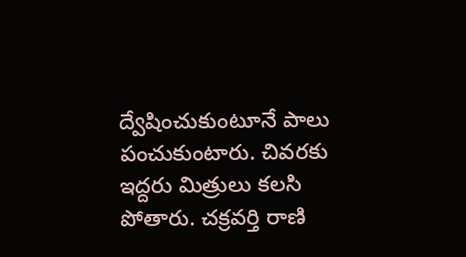ద్వేషించుకుంటూనే పాలు పంచుకుంటారు. చివరకు ఇద్దరు మిత్రులు కలసి పోతారు. చక్రవర్తి రాణి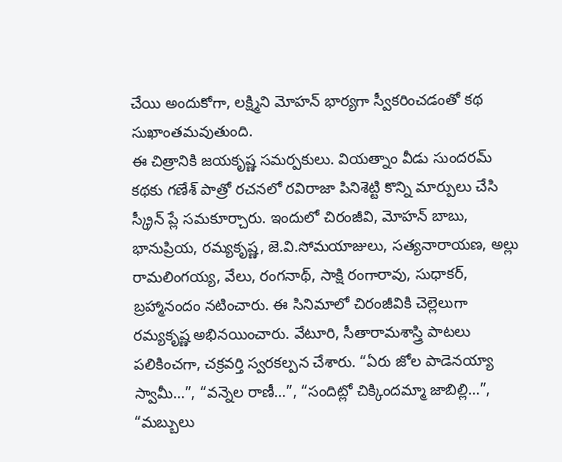చేయి అందుకోగా, లక్ష్మిని మోహన్ భార్యగా స్వీకరించడంతో కథ సుఖాంతమవుతుంది.
ఈ చిత్రానికి జయకృష్ణ సమర్పకులు. వియత్నాం వీడు సుందరమ్ కథకు గణేశ్ పాత్రో రచనలో రవిరాజా పినిశెట్టి కొన్ని మార్పులు చేసి స్క్రీన్ ప్లే సమకూర్చారు. ఇందులో చిరంజీవి, మోహన్ బాబు, భానుప్రియ, రమ్యకృష్ణ, జె.వి.సోమయాజులు, సత్యనారాయణ, అల్లు రామలింగయ్య, వేలు, రంగనాథ్, సాక్షి రంగారావు, సుధాకర్, బ్రహ్మానందం నటించారు. ఈ సినిమాలో చిరంజీవికి చెల్లెలుగా రమ్యకృష్ణ అభినయించారు. వేటూరి, సీతారామశాస్త్రి పాటలు పలికించగా, చక్రవర్తి స్వరకల్పన చేశారు. “ఏరు జోల పాడెనయ్యా స్వామీ…”, “వన్నెల రాణీ…”, “సందిట్లో చిక్కిందమ్మా జాబిల్లి…”, “మబ్బులు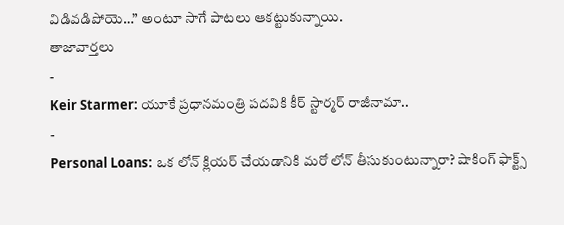విడివడిపోయె…” అంటూ సాగే పాటలు ఆకట్టుకున్నాయి.
తాజావార్తలు
-
Keir Starmer: యూకే ప్రధానమంత్రి పదవికి కీర్ స్టార్మర్ రాజీనామా..
-
Personal Loans: ఒక లోన్ క్లియర్ చేయడానికి మరో లోన్ తీసుకుంటున్నారా? షాకింగ్ ఫాక్ట్స్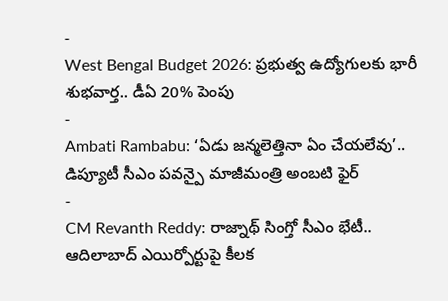-
West Bengal Budget 2026: ప్రభుత్వ ఉద్యోగులకు భారీ శుభవార్త.. డీఏ 20% పెంపు
-
Ambati Rambabu: ‘ఏడు జన్మలెత్తినా ఏం చేయలేవు’.. డిప్యూటీ సీఎం పవన్పై మాజీమంత్రి అంబటి ఫైర్
-
CM Revanth Reddy: రాజ్నాథ్ సింగ్తో సీఎం భేటీ.. ఆదిలాబాద్ ఎయిర్పోర్టుపై కీలక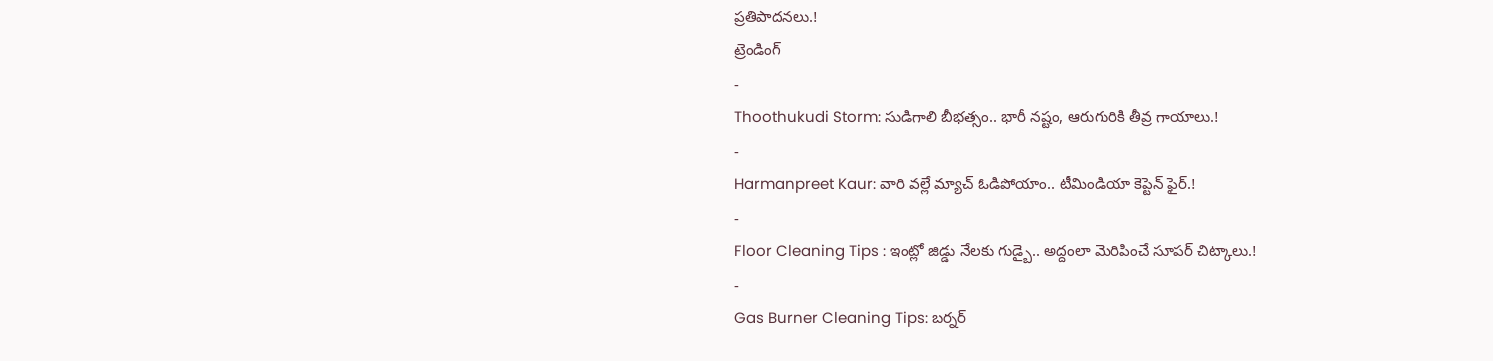ప్రతిపాదనలు.!
ట్రెండింగ్
-
Thoothukudi Storm: సుడిగాలి బీభత్సం.. భారీ నష్టం, ఆరుగురికి తీవ్ర గాయాలు.!
-
Harmanpreet Kaur: వారి వల్లే మ్యాచ్ ఓడిపోయాం.. టీమిండియా కెప్టెన్ ఫైర్.!
-
Floor Cleaning Tips : ఇంట్లో జిడ్డు నేలకు గుడ్బై.. అద్దంలా మెరిపించే సూపర్ చిట్కాలు.!
-
Gas Burner Cleaning Tips: బర్నర్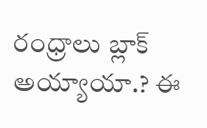రంధ్రాలు బ్లాక్ అయ్యాయా.? ఈ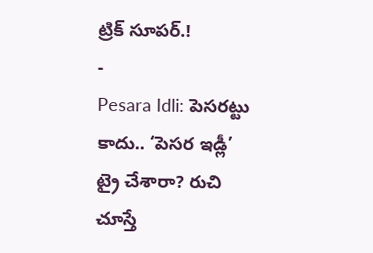ట్రిక్ సూపర్.!
-
Pesara Idli: పెసరట్టు కాదు.. ‘పెసర ఇడ్లీ’ ట్రై చేశారా? రుచి చూస్తే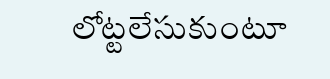లోట్టలేసుకుంటూ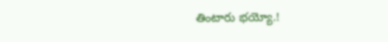తింటారు భయ్యో.!